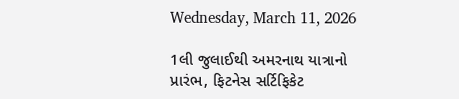Wednesday, March 11, 2026

1લી જુલાઈથી અમરનાથ યાત્રાનો પ્રારંભ, ફિટનેસ સર્ટિફિકેટ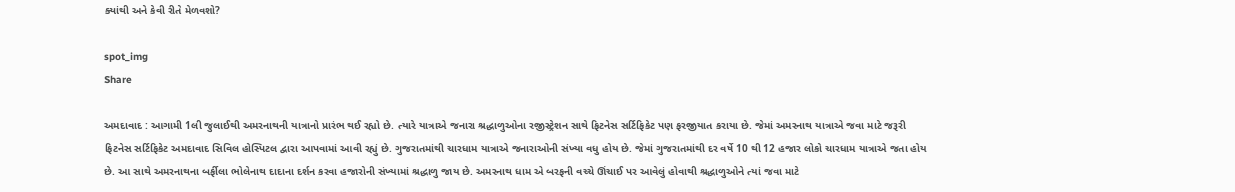ક્યાંથી અને કેવી રીતે મેળવશો?

spot_img
Share

અમદાવાદ : આગામી 1લી જુલાઈથી અમરનાથની યાત્રાનો પ્રારંભ થઈ રહ્યો છે. ત્યારે યાત્રાએ જનારા શ્રદ્ધાળુઓના રજીસ્ટ્રેશન સાથે ફિટનેસ સર્ટિફિકેટ પણ ફરજીયાત કરાયા છે. જેમાં અમરનાથ યાત્રાએ જવા માટે જરૂરી ફિટનેસ સર્ટિફિકેટ અમદાવાદ સિવિલ હોસ્પિટલ દ્વારા આપવામાં આવી રહ્યું છે. ગુજરાતમાંથી ચારધામ યાત્રાએ જનારાઓની સંખ્યા વધુ હોય છે. જેમાં ગુજરાતમાંથી દર વર્ષે 10 થી 12 હજાર લોકો ચારધામ યાત્રાએ જતા હોય છે. આ સાથે અમરનાથના બર્ફીલા ભોલેનાથ દાદાના દર્શન કરવા હજારોની સંખ્યામાં શ્રદ્ધાળુ જાય છે. અમરનાથ ધામ એ બરફની વચ્ચે ઊંચાઈ પર આવેલું હોવાથી શ્રદ્ધાળુઓને ત્યાં જવા માટે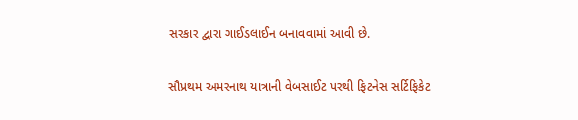સરકાર દ્વારા ગાઈડલાઈન બનાવવામાં આવી છે.

સૌપ્રથમ અમરનાથ યાત્રાની વેબસાઈટ પરથી ફિટનેસ સર્ટિફિકેટ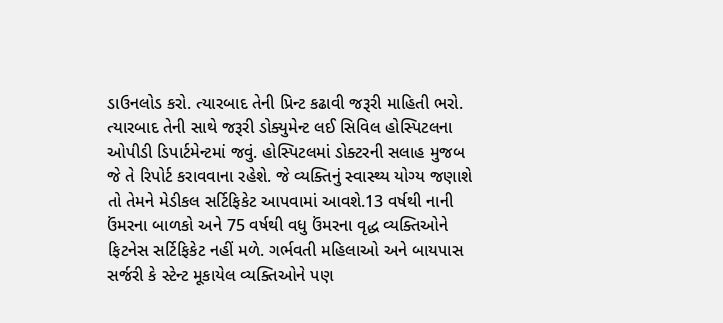ડાઉનલોડ કરો. ત્યારબાદ તેની પ્રિન્ટ કઢાવી જરૂરી માહિતી ભરો. ત્યારબાદ તેની સાથે જરૂરી ડોક્યુમેન્ટ લઈ સિવિલ હોસ્પિટલના ઓપીડી ડિપાર્ટમેન્ટમાં જવું. હોસ્પિટલમાં ડોક્ટરની સલાહ મુજબ જે તે રિપોર્ટ કરાવવાના રહેશે. જે વ્યક્તિનું સ્વાસ્થ્ય યોગ્ય જણાશે તો તેમને મેડીકલ સર્ટિફિકેટ આપવામાં આવશે.13 વર્ષથી નાની ઉંમરના બાળકો અને 75 વર્ષથી વધુ ઉંમરના વૃદ્ધ વ્યક્તિઓને ફિટનેસ સર્ટિફિકેટ નહીં મળે. ગર્ભવતી મહિલાઓ અને બાયપાસ સર્જરી કે સ્ટેન્ટ મૂકાયેલ વ્યક્તિઓને પણ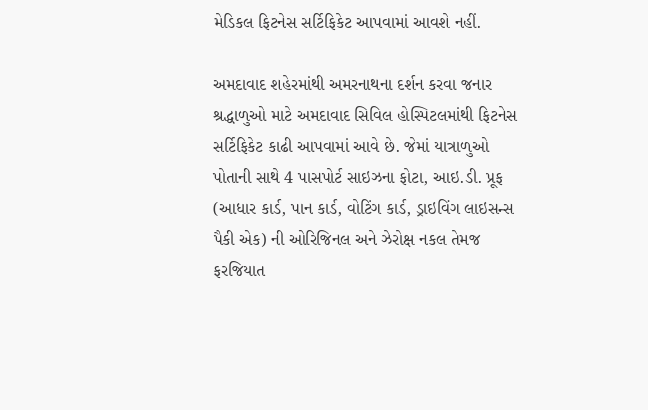મેડિકલ ફિટનેસ સર્ટિફિકેટ આપવામાં આવશે નહીં.

અમદાવાદ શહેરમાંથી અમરનાથના દર્શન કરવા જનાર શ્રદ્ધાળુઓ માટે અમદાવાદ સિવિલ હોસ્પિટલમાંથી ફિટનેસ સર્ટિફિકેટ કાઢી આપવામાં આવે છે. જેમાં યાત્રાળુઓ પોતાની સાથે 4 પાસપોર્ટ સાઇઝના ફોટા, આઇ.ડી. પ્રૂફ (આધાર કાર્ડ, પાન કાર્ડ, વોટિંગ કાર્ડ, ડ્રાઇવિંગ લાઇસન્સ પૈકી એક) ની ઓરિજિનલ અને ઝેરોક્ષ નકલ તેમજ ફરજિયાત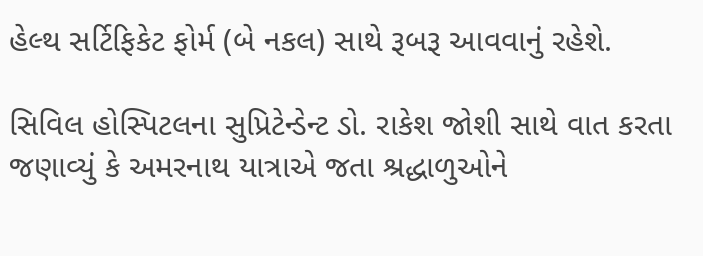હેલ્થ સર્ટિફિકેટ ફોર્મ (બે નકલ) સાથે રૂબરૂ આવવાનું રહેશે.

સિવિલ હોસ્પિટલના સુપ્રિટેન્ડેન્ટ ડો. રાકેશ જોશી સાથે વાત કરતા જણાવ્યું કે અમરનાથ યાત્રાએ જતા શ્રદ્ધાળુઓને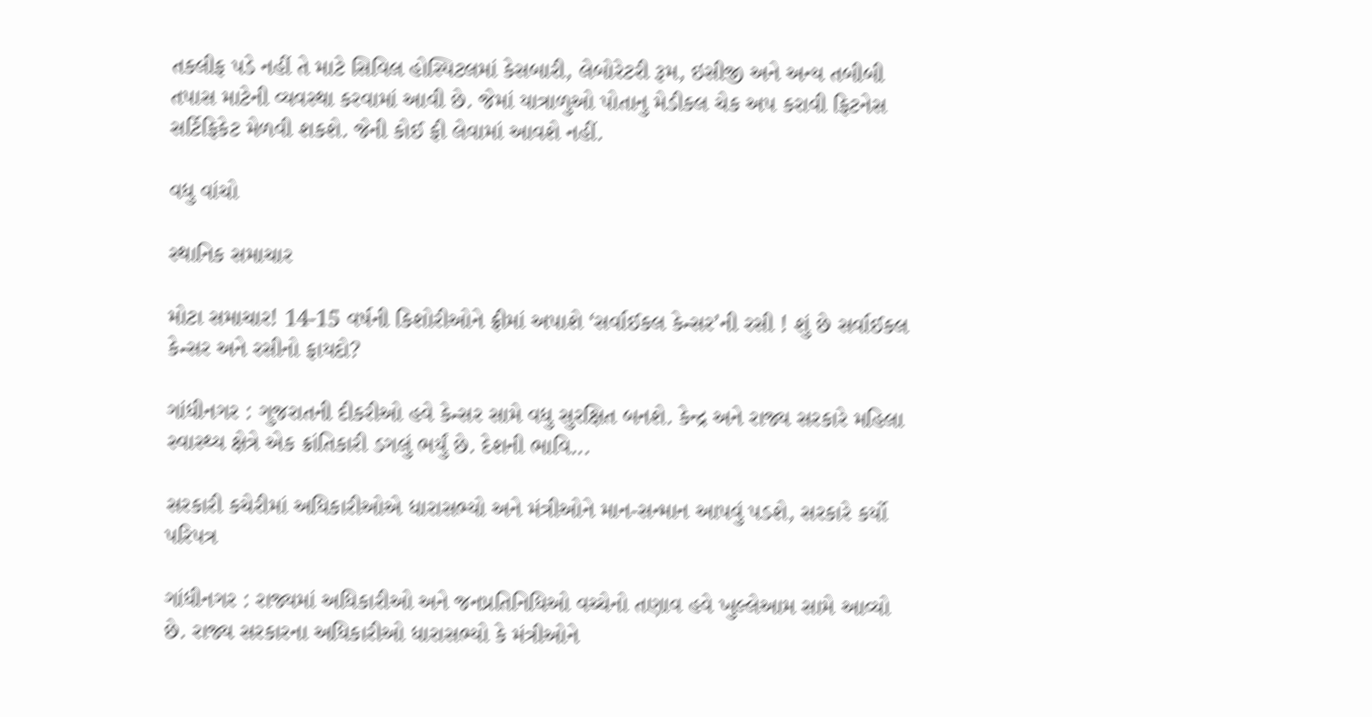તકલીફ પડે નહીં તે માટે સિવિલ હોસ્પિટલમાં કેસબારી, લેબોરેટરી રૂમ, ઇસીજી અને અન્ય તબીબી તપાસ માટેની વ્યવસ્થા કરવામાં આવી છે. જેમાં યાત્રાળુઓ પોતાનુ મેડીકલ ચેક અપ કરાવી ફિટનેસ સર્ટિફિકેટ મેળવી શકશે. જેની કોઈ ફી લેવામાં આવશે નહીં.

વધુ વાંચો

સ્થાનિક સમાચાર

મોટા સમાચાર! 14-15 વર્ષની કિશોરીઓને ફ્રીમાં અપાશે ‘સર્વાઈકલ કેન્સર’ની રસી ! શું છે સર્વાઈકલ કેન્સર અને રસીનો ફાયદો?

ગાંધીનગર : ગુજરાતની દીકરીઓ હવે કેન્સર સામે વધુ સુરક્ષિત બનશે. કેન્દ્ર અને રાજ્ય સરકારે મહિલા સ્વાસ્થ્ય ક્ષેત્રે એક ક્રાંતિકારી ડગલું ભર્યું છે. દેશની ભાવિ...

સરકારી કચેરીમાં અધિકારીઓએ ધારાસભ્યો અને મંત્રીઓને માન-સન્માન આપવું પડશે, સરકારે કર્યો પરિપત્ર

ગાંધીનગર : રાજ્યમાં અધિકારીઓ અને જનપ્રતિનિધિઓ વચ્ચેનો તણાવ હવે ખુલ્લેઆમ સામે આવ્યો છે. રાજ્ય સરકારના અધિકારીઓ ધારાસભ્યો કે મંત્રીઓને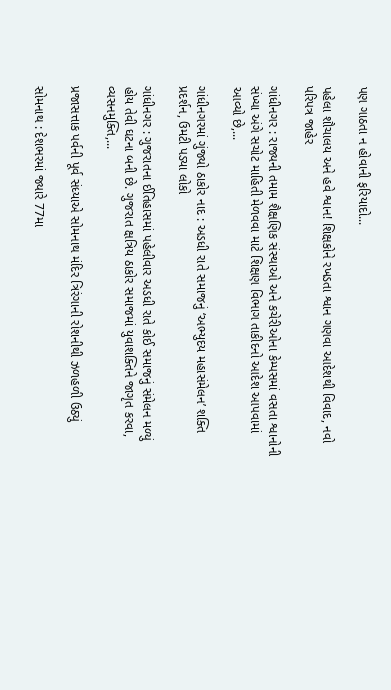પણ ગાઠતા ન હોવાની ફરિયાદો...

પહેલા શૌચાલય અને હવે શ્વાન! શિક્ષકોને રખડતા શ્વાન ગણવા આદેશથી વિવાદ, નવો પરિપત્ર જાહેર

ગાંધીનગર : રાજ્યની તમામ શૈક્ષણિક સંસ્થાઓ અને કચેરીઓના કેમ્પસમાં વસતા શ્વાનોની સંખ્યા અંગે સચોટ માહિતી મેળવવા માટે શિક્ષણ વિભાગ તાકીદનો આદેશ આપવામાં આવ્યો છે,...

ગાંધીનગરમાં ગુંજ્યો ઠાકોર નાદ : અડધી રાતે સમાજનું ‘અભ્યુદય મહાસંમેલન’ શક્તિ પ્રદર્શન, ઉમટી પડ્યા લોકો

ગાંધીનગર : ગુજરાતના ઈતિહાસમાં પહેલીવાર અડધી રાતે કોઈ સમાજનું સંમેલન મળ્યું હોય તેવી ઘટના બની છે. ગુજરાત ક્ષત્રિય ઠાકોર સમાજમાં યુવાશક્તિને જાગૃત કરવા, વ્યસનમુક્તિ,...

પ્રજાસત્તાક પર્વની પૂર્વ સંધ્યાએ સોમનાથ મંદિર ત્રિરંગાની રોશનીથી ઝળહળી ઉઠ્યું

સોમનાથ : દેશભરમાં જ્યારે 77મા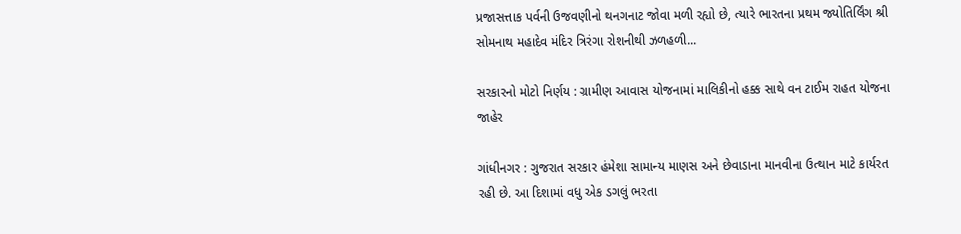પ્રજાસત્તાક પર્વની ઉજવણીનો થનગનાટ જોવા મળી રહ્યો છે, ત્યારે ભારતના પ્રથમ જ્યોતિર્લિંગ શ્રી સોમનાથ મહાદેવ મંદિર ત્રિરંગા રોશનીથી ઝળહળી...

સરકારનો મોટો નિર્ણય : ગ્રામીણ આવાસ યોજનામાં માલિકીનો હક્ક સાથે વન ટાઈમ રાહત યોજના જાહેર

ગાંધીનગર : ગુજરાત સરકાર હંમેશા સામાન્ય માણસ અને છેવાડાના માનવીના ઉત્થાન માટે કાર્યરત રહી છે. આ દિશામાં વધુ એક ડગલું ભરતા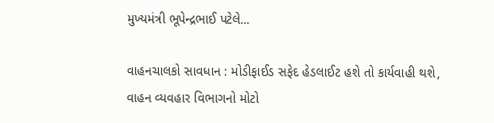મુખ્યમંત્રી ભૂપેન્દ્રભાઈ પટેલે...

વાહનચાલકો સાવધાન : મોડીફાઈડ સફેદ હેડલાઈટ હશે તો કાર્યવાહી થશે, વાહન વ્યવહાર વિભાગનો મોટો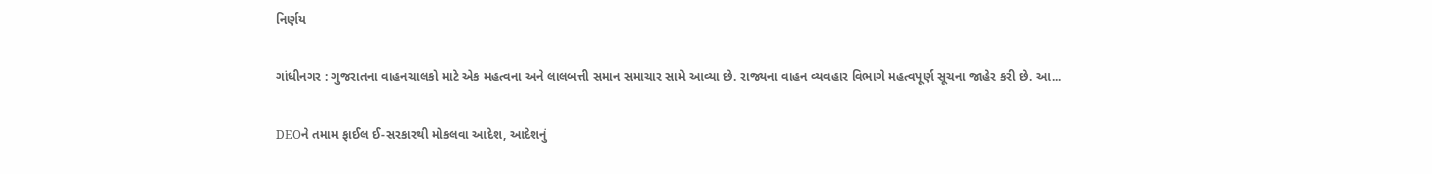નિર્ણય

ગાંધીનગર : ગુજરાતના વાહનચાલકો માટે એક મહત્વના અને લાલબત્તી સમાન સમાચાર સામે આવ્યા છે. રાજ્યના વાહન વ્યવહાર વિભાગે મહત્વપૂર્ણ સૂચના જાહેર કરી છે. આ...

DEOને તમામ ફાઈલ ઈ-સરકારથી મોકલવા આદેશ, આદેશનું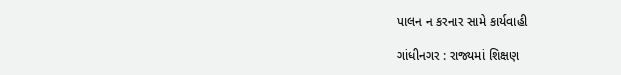પાલન ન કરનાર સામે કાર્યવાહી

ગાંધીનગર : રાજ્યમાં શિક્ષણ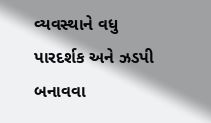વ્યવસ્થાને વધુ પારદર્શક અને ઝડપી બનાવવા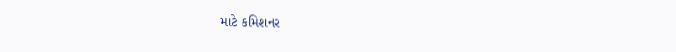માટે કમિશનર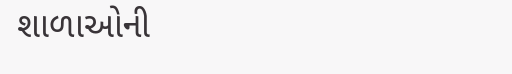શાળાઓની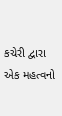કચેરી દ્વારા એક મહત્વનો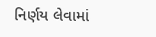નિર્ણય લેવામાં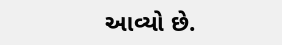આવ્યો છે.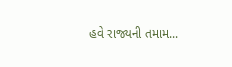હવે રાજ્યની તમામ...